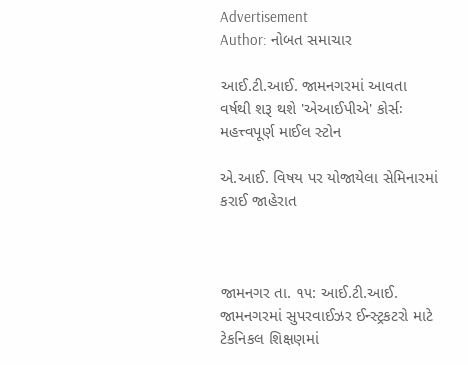Advertisement
Author: નોબત સમાચાર

આઈ.ટી.આઈ. જામનગરમાં આવતા વર્ષથી શરૂ થશે 'એઆઈપીએ' કોર્સઃ મહત્ત્વપૂર્ણ માઈલ સ્ટોન

એ.આઈ. વિષય પર યોજાયેલા સેમિનારમાં કરાઈ જાહેરાત



જામનગર તા. ૧૫: આઈ.ટી.આઈ. જામનગરમાં સુપરવાઈઝર ઈન્સ્ટ્રકટરો માટે ટેકનિકલ શિક્ષણમાં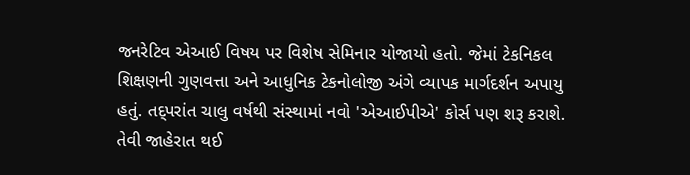જનરેટિવ એઆઈ વિષય પર વિશેષ સેમિનાર યોજાયો હતો. જેમાં ટેકનિકલ શિક્ષણની ગુણવત્તા અને આધુનિક ટેકનોલોજી અંગે વ્યાપક માર્ગદર્શન અપાયુ હતું. તદ્પરાંત ચાલુ વર્ષથી સંસ્થામાં નવો 'એઆઈપીએ' કોર્સ પણ શરૂ કરાશે. તેવી જાહેરાત થઈ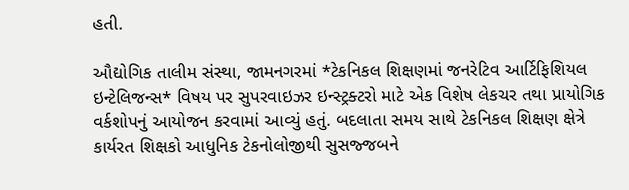હતી.

ઔદ્યોગિક તાલીમ સંસ્થા, જામનગરમાં *ટેકનિકલ શિક્ષણમાં જનરેટિવ આર્ટિફિશિયલ ઇન્ટેલિજન્સ* વિષય પર સુપરવાઇઝર ઇન્સ્ટ્રક્ટરો માટે એક વિશેષ લેકચર તથા પ્રાયોગિક વર્કશોપનું આયોજન કરવામાં આવ્યું હતું. બદલાતા સમય સાથે ટેકનિકલ શિક્ષણ ક્ષેત્રે કાર્યરત શિક્ષકો આધુનિક ટેકનોલોજીથી સુસજ્જબને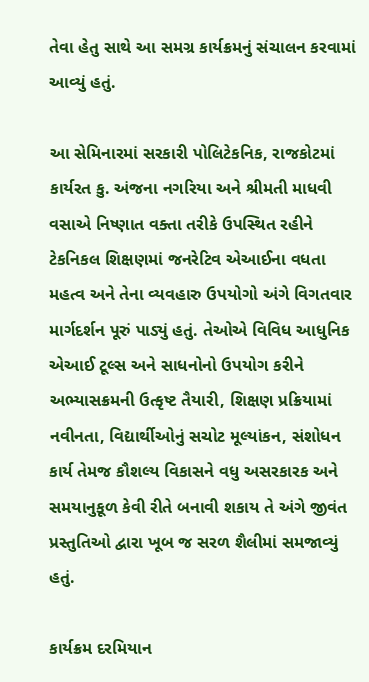તેવા હેતુ સાથે આ સમગ્ર કાર્યક્રમનું સંચાલન કરવામાં આવ્યું હતું.

આ સેમિનારમાં સરકારી પોલિટેકનિક, રાજકોટમાં કાર્યરત કુ. અંજના નગરિયા અને શ્રીમતી માધવી વસાએ નિષ્ણાત વક્તા તરીકે ઉપસ્થિત રહીને ટેકનિકલ શિક્ષણમાં જનરેટિવ એઆઈના વધતા મહત્વ અને તેના વ્યવહારુ ઉપયોગો અંગે વિગતવાર માર્ગદર્શન પૂરું પાડ્યું હતું. તેઓએ વિવિધ આધુનિક એઆઈ ટૂલ્સ અને સાધનોનો ઉપયોગ કરીને અભ્યાસક્રમની ઉત્કૃષ્ટ તૈયારી, શિક્ષણ પ્રક્રિયામાં નવીનતા, વિદ્યાર્થીઓનું સચોટ મૂલ્યાંકન, સંશોધન કાર્ય તેમજ કૌશલ્ય વિકાસને વધુ અસરકારક અને સમયાનુકૂળ કેવી રીતે બનાવી શકાય તે અંગે જીવંત પ્રસ્તુતિઓ દ્વારા ખૂબ જ સરળ શૈલીમાં સમજાવ્યું હતું.

કાર્યક્રમ દરમિયાન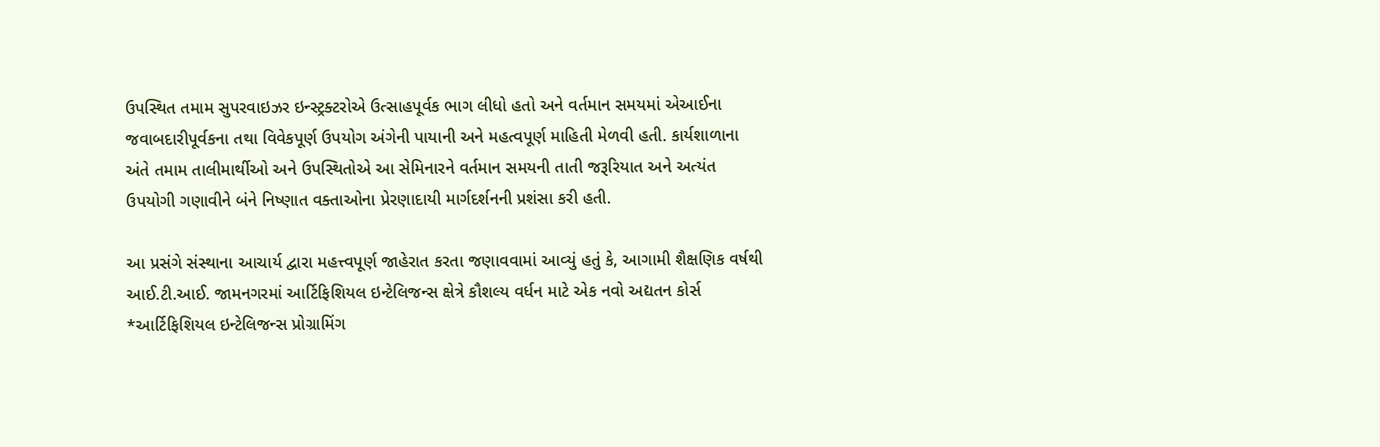ઉપસ્થિત તમામ સુપરવાઇઝર ઇન્સ્ટ્રક્ટરોએ ઉત્સાહપૂર્વક ભાગ લીધો હતો અને વર્તમાન સમયમાં એઆઈના જવાબદારીપૂર્વકના તથા વિવેકપૂર્ણ ઉપયોગ અંગેની પાયાની અને મહત્વપૂર્ણ માહિતી મેળવી હતી. કાર્યશાળાના અંતે તમામ તાલીમાર્થીઓ અને ઉપસ્થિતોએ આ સેમિનારને વર્તમાન સમયની તાતી જરૂરિયાત અને અત્યંત ઉપયોગી ગણાવીને બંને નિષ્ણાત વક્તાઓના પ્રેરણાદાયી માર્ગદર્શનની પ્રશંસા કરી હતી.

આ પ્રસંગે સંસ્થાના આચાર્ય દ્વારા મહત્ત્વપૂર્ણ જાહેરાત કરતા જણાવવામાં આવ્યું હતું કે, આગામી શૈક્ષણિક વર્ષથી આઈ.ટી.આઈ. જામનગરમાં આર્ટિફિશિયલ ઇન્ટેલિજન્સ ક્ષેત્રે કૌશલ્ય વર્ધન માટે એક નવો અદ્યતન કોર્સ *આર્ટિફિશિયલ ઇન્ટેલિજન્સ પ્રોગ્રામિંગ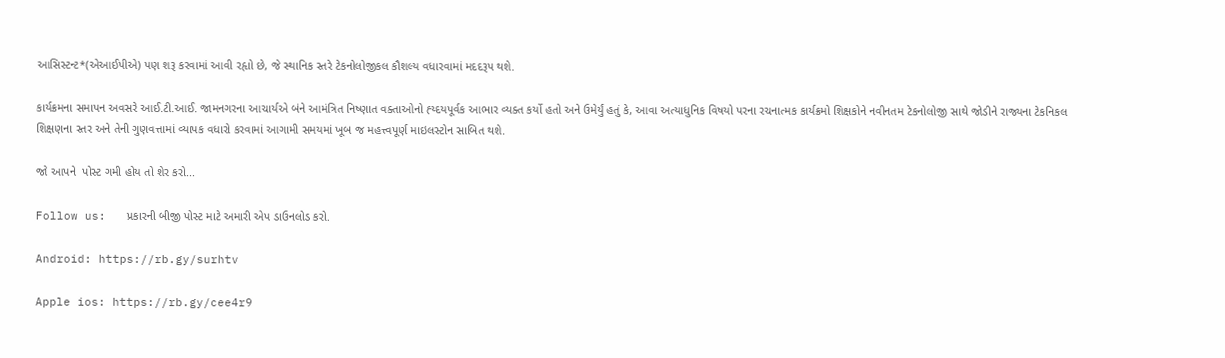આસિસ્ટન્ટ*(એઆઈપીએ) પણ શરૂ કરવામાં આવી રહૃાો છે, જે સ્થાનિક સ્તરે ટેકનોલોજીકલ કૌશલ્ય વધારવામાં મદદરૂપ થશે.

કાર્યક્રમના સમાપન અવસરે આઈ.ટી.આઈ. જામનગરના આચાર્યએ બંને આમંત્રિત નિષ્ણાત વક્તાઓનો હ્ય્દયપૂર્વક આભાર વ્યક્ત કર્યો હતો અને ઉમેર્યું હતું કે, આવા અત્યાધુનિક વિષયો પરના રચનાત્મક કાર્યક્રમો શિક્ષકોને નવીનતમ ટેકનોલોજી સાથે જોડીને રાજ્યના ટેકનિકલ શિક્ષણના સ્તર અને તેની ગુણવત્તામાં વ્યાપક વધારો કરવામાં આગામી સમયમાં ખૂબ જ મહત્ત્વપૂર્ણ માઇલસ્ટોન સાબિત થશે.

જો આપને  પોસ્ટ ગમી હોય તો શેર કરો...

Follow us:   પ્રકારની બીજી પોસ્ટ માટે અમારી એપ ડાઉનલોડ કરો.

Android: https://rb.gy/surhtv

Apple ios: https://rb.gy/cee4r9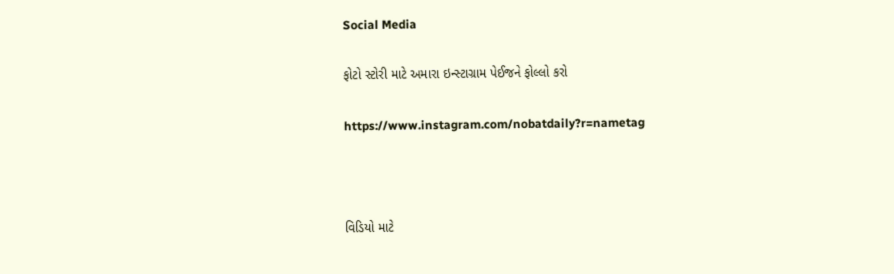Social Media

ફોટો સ્ટોરી માટે અમારા ઇન્સ્ટાગ્રામ પેઈજને ફોલ્લો કરો

https://www.instagram.com/nobatdaily?r=nametag



વિડિયો માટે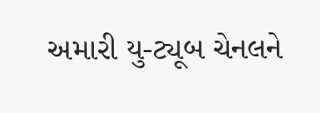અમારી યુ-ટ્યૂબ ચેનલને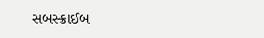સબસ્ક્રાઈબ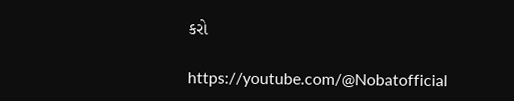કરો

https://youtube.com/@Nobatofficial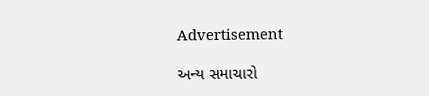Advertisement

અન્ય સમાચારો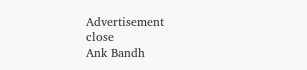Advertisement
close
Ank Bandh